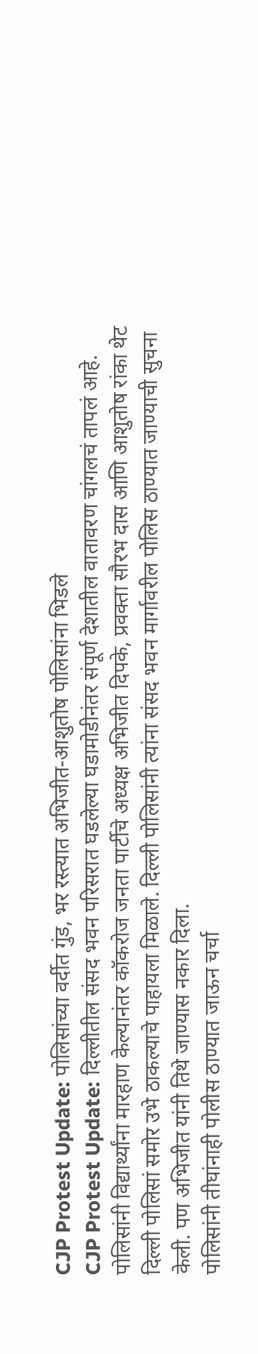CJP Protest Update: पोलिसांच्या वर्दीत गुंड, भर रस्त्यात अभिजीत-आशुतोष पोलिसांना भिडले
CJP Protest Update: दिल्लीतील संसद भवन परिसरात घडलेल्या घडामोडीनंतर संपूर्ण देशातील वातावरण चांगलचं तापलं आहे. पोलिसांनी विद्यार्थ्यांना मारहाण केल्यानंतर कॉकरोज जनता पार्टीचे अध्यक्ष अभिजीत दिपके, प्रवक्ता सौरभ दास आणि आशुतोष रांका थेट दिल्ली पोलिसां समोर उभे ठाकल्याचे पाहायला मिळाले. दिल्ली पोलिसांनी त्यांना संसद भवन मार्गावरील पोलिस ठाण्यात जाण्याची सुचना केली. पण अभिजीत यांनी तिथे जाण्यास नकार दिला.
पोलिसांनी तीघांनाही पोलीस ठाण्यात जाऊन चर्चा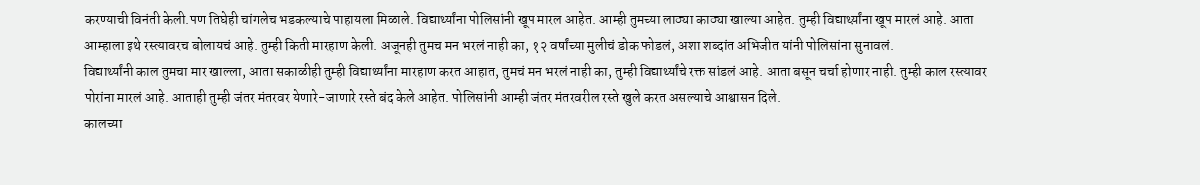करण्याची विनंती केली.पण तिघेही चांगलेच भडकल्याचे पाहायला मिळाले. विद्यार्थ्यांना पोलिसांनी खूप मारल आहेत. आम्ही तुमच्या लाठ्या काठ्या खाल्या आहेत. तुम्ही विद्यार्थ्य़ांना खूप मारलं आहे. आता आम्हाला इथे रस्त्यावरच बोलायचं आहे. तुम्ही किती मारहाण केली. अजूनही तुमच मन भरलं नाही का, १२ वर्षांच्या मुलीचं डोक फोडलं, अशा शब्दांत अभिजीत यांनी पोलिसांना सुनावलं.
विद्यार्थ्यांनी काल तुमचा मार खाल्ला, आता सकाळीही तुम्ही विद्यार्थ्यांना मारहाण करत आहात, तुमचं मन भरलं नाही का, तुम्ही विद्यार्थ्यांचे रक्त सांडलं आहे. आता बसून चर्चा होणार नाही. तुम्ही काल रस्त्यावर पोरांना मारलं आहे. आताही तुम्ही जंतर मंतरवर येणारे-जाणारे रस्ते बंद केले आहेत. पोलिसांनी आम्ही जंतर मंतरवरील रस्ते खुले करत असल्याचे आश्वासन दिले.
कालच्या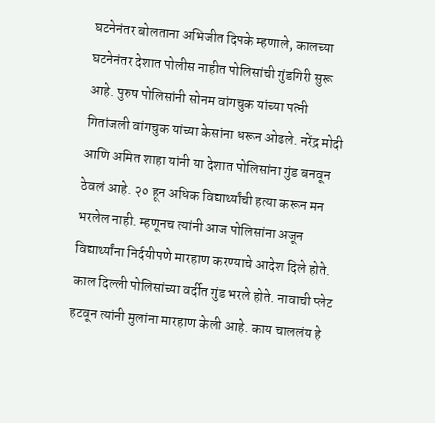घटनेनंतर बोलताना अभिजीत दिपके म्हणाले, कालच्या घटनेनंतर देशात पोलीस नाहीत पोलिसांची गुंडगिरी सुरू आहे. पुरुष पोलिसांनी सोनम वांगचुक यांच्या पत्नी गितांजली वांगचुक यांच्या केसांना धरून ओढले. नरेंद्र मोदी आणि अमित शाहा यांनी या देशात पोलिसांना गुंड बनवून ठेवलं आहे. २० हून अधिक विद्यार्थ्यांची हत्या करून मन भरलेल नाही. म्हणूनच त्यांनी आज पोलिसांना अजून विद्यार्थ्यांना निर्दयीपणे मारहाण करण्याचे आदेश दिले होते.
काल दिल्ली पोलिसांच्या वर्दीत गुंड भरले होते. नावाची प्लेट हटवून त्यांनी मुलांना मारहाण केली आहे. काय चाललंय हे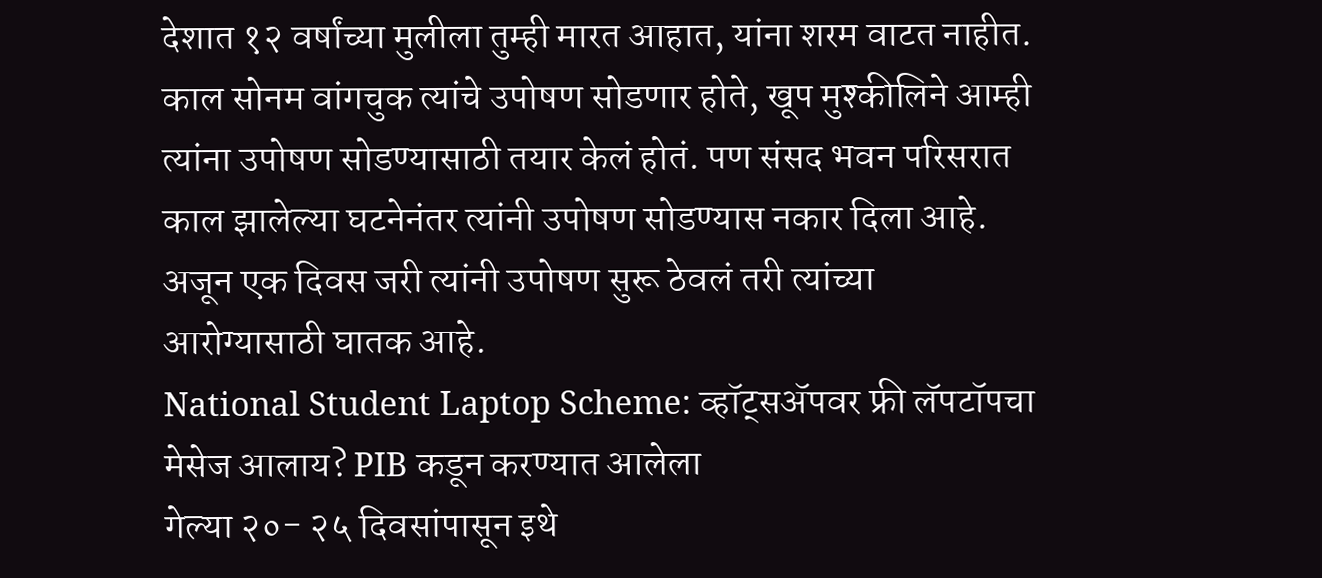देशात १२ वर्षांच्या मुलीला तुम्ही मारत आहात, यांना शरम वाटत नाहीत. काल सोनम वांगचुक त्यांचे उपोषण सोडणार होते, खूप मुश्कीलिने आम्ही त्यांना उपोषण सोडण्यासाठी तयार केलं होतं. पण संसद भवन परिसरात काल झालेल्या घटनेनंतर त्यांनी उपोषण सोडण्यास नकार दिला आहे. अजून एक दिवस जरी त्यांनी उपोषण सुरू ठेवलं तरी त्यांच्या आरोग्यासाठी घातक आहे.
National Student Laptop Scheme: व्हॉट्सॲपवर फ्री लॅपटॉपचा मेसेज आलाय? PIB कडून करण्यात आलेला
गेल्या २०- २५ दिवसांपासून इथे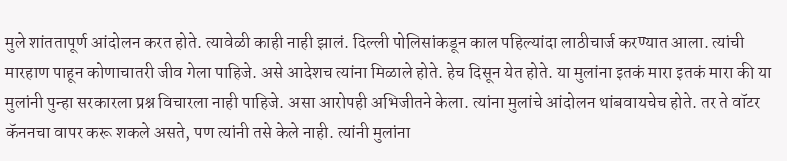मुले शांततापूर्ण आंदोलन करत होते. त्यावेळी काही नाही झालं. दिल्ली पोलिसांकडून काल पहिल्यांदा लाठीचार्ज करण्यात आला. त्यांची मारहाण पाहून कोणाचातरी जीव गेला पाहिजे. असे आदेशच त्यांना मिळाले होते. हेच दिसून येत होते. या मुलांना इतकं मारा इतकं मारा की या मुलांनी पुन्हा सरकारला प्रश्न विचारला नाही पाहिजे. असा आरोपही अभिजीतने केला. त्यांना मुलांचे आंदोलन थांबवायचेच होते. तर ते वॉटर कॅननचा वापर करू शकले असते, पण त्यांनी तसे केले नाही. त्यांनी मुलांना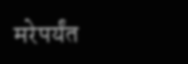मरेपर्यंत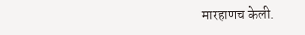मारहाणच केली.